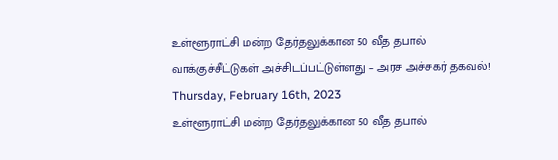உள்ளூராட்சி மன்ற தேர்தலுக்கான 50 வீத தபால் வாக்குச்சீட்டுகள் அச்சிடப்பட்டுள்ளது – அரச அச்சகர் தகவல்!
Thursday, February 16th, 2023
உள்ளூராட்சி மன்ற தேர்தலுக்கான 50 வீத தபால்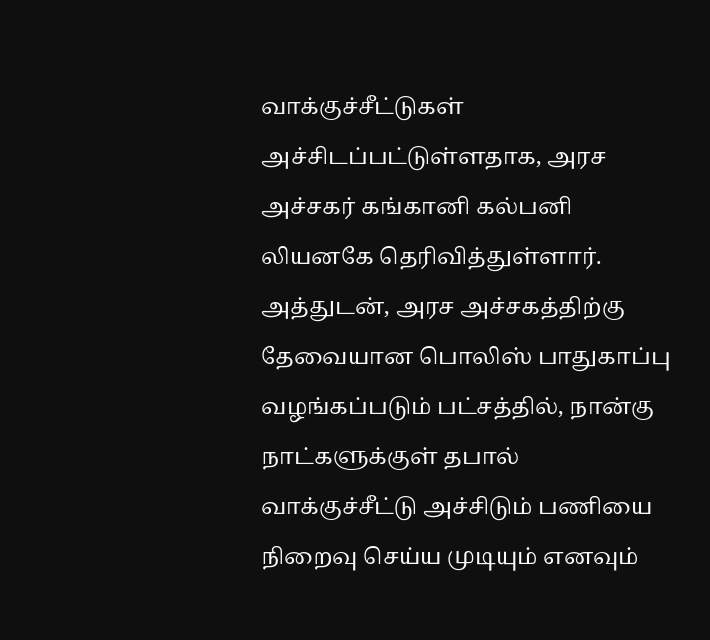வாக்குச்சீட்டுகள் அச்சிடப்பட்டுள்ளதாக, அரச அச்சகர் கங்கானி கல்பனி லியனகே தெரிவித்துள்ளார்.
அத்துடன், அரச அச்சகத்திற்கு தேவையான பொலிஸ் பாதுகாப்பு வழங்கப்படும் பட்சத்தில், நான்கு நாட்களுக்குள் தபால் வாக்குச்சீட்டு அச்சிடும் பணியை நிறைவு செய்ய முடியும் எனவும்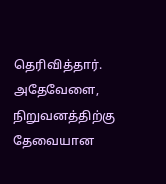தெரிவித்தார்.
அதேவேளை, நிறுவனத்திற்கு தேவையான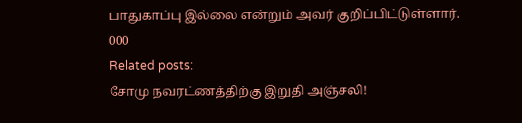பாதுகாப்பு இல்லை என்றும் அவர் குறிப்பிட்டுள்ளார்.
000
Related posts:
சோமு நவரட்ணத்திற்கு இறுதி அஞ்சலி!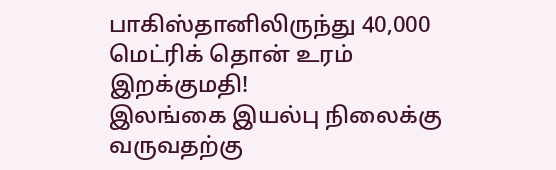பாகிஸ்தானிலிருந்து 40,000 மெட்ரிக் தொன் உரம் இறக்குமதி!
இலங்கை இயல்பு நிலைக்கு வருவதற்கு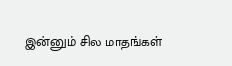இன்னும் சில மாதங்கள்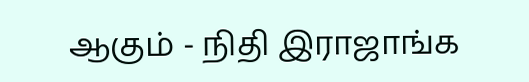ஆகும் - நிதி இராஜாங்க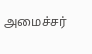அமைச்சர்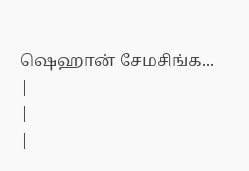ஷெஹான் சேமசிங்க...
|
|
|